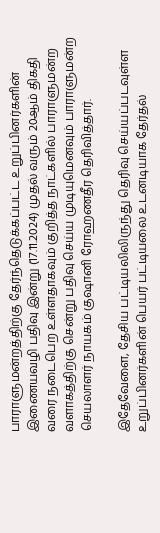பாராளுமன்றத்திற்கு தேர்ந்தெடுக்கப்பட்ட உறுப்பினர்களின் இணையவழி பதிவு இன்று (17.11.2024) முதல் வரும் 20ஆம் திகதி வரை நடைபெற உள்ளதாகவும் குறித்த நாட்களில் பாராளுமன்ற வளாகத்திற்கு சென்று பதிவு செய்ய முடியுமெனவும் பாராளுமன்ற செயலாளர் நாயகம் குஷானி ரோஹணதீர தெரிவித்தார்.

இதேவேளை, தேசிய பட்டியலிலிருந்து தெரிவு செய்யப்படவுள்ள உறுப்பினர்களின் பெயர் பட்டியலை உடனடியாக தேர்தல்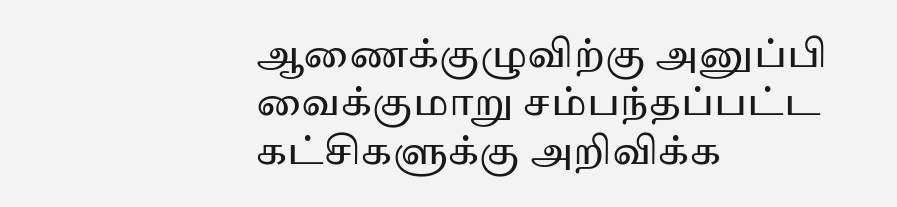ஆணைக்குழுவிற்கு அனுப்பி வைக்குமாறு சம்பந்தப்பட்ட கட்சிகளுக்கு அறிவிக்க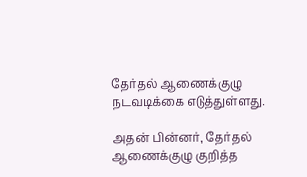தேர்தல் ஆணைக்குழு நடவடிக்கை எடுத்துள்ளது.

அதன் பின்னர், தேர்தல் ஆணைக்குழு குறித்த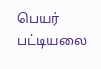பெயர் பட்டியலை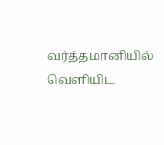வர்த்தமானியில் வெளியிட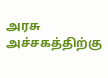அரசு அச்சகத்திற்கு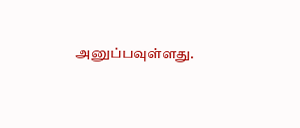அனுப்பவுள்ளது.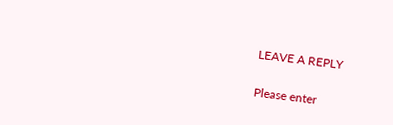LEAVE A REPLY

Please enter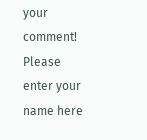your comment!
Please enter your name here